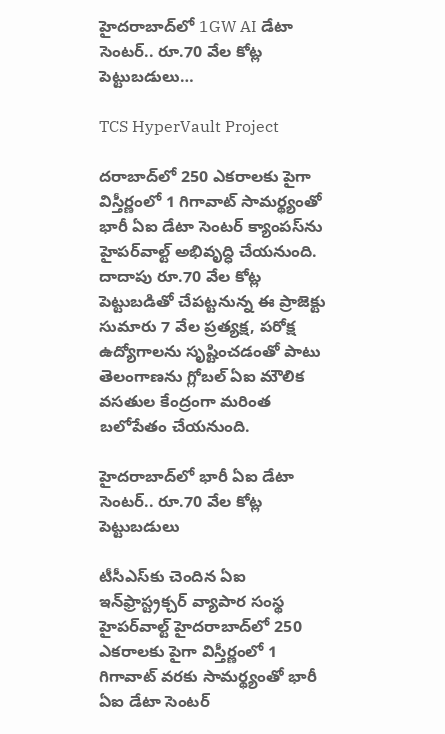హైదరాబాద్‌లో 1GW AI డేటా సెంటర్.. రూ.70 వేల కోట్ల పెట్టుబడులు…

TCS HyperVault Project

దరాబాద్‌లో 250 ఎకరాలకు పైగా విస్తీర్ణంలో 1 గిగావాట్ సామర్థ్యంతో భారీ ఏఐ డేటా సెంటర్ క్యాంపస్‌ను హైపర్‌వాల్ట్ అభివృద్ధి చేయనుంది. దాదాపు రూ.70 వేల కోట్ల పెట్టుబడితో చేపట్టనున్న ఈ ప్రాజెక్టు సుమారు 7 వేల ప్రత్యక్ష, పరోక్ష ఉద్యోగాలను సృష్టించడంతో పాటు తెలంగాణను గ్లోబల్ ఏఐ మౌలిక వసతుల కేంద్రంగా మరింత బలోపేతం చేయనుంది.

హైదరాబాద్‌లో భారీ ఏఐ డేటా సెంటర్‌.. రూ.70 వేల కోట్ల పెట్టుబడులు

టీసీఎస్‌కు చెందిన ఏఐ ఇన్‌ఫ్రాస్ట్రక్చర్‌ వ్యాపార సంస్థ హైపర్‌వాల్ట్ హైదరాబాద్‌లో 250 ఎకరాలకు పైగా విస్తీర్ణంలో 1 గిగావాట్ వరకు సామర్థ్యంతో భారీ ఏఐ డేటా సెంటర్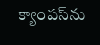క్యాంపస్‌ను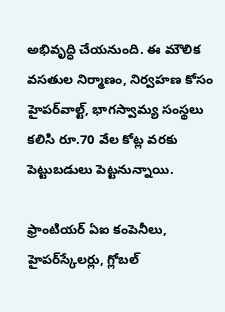అభివృద్ధి చేయనుంది. ఈ మౌలిక వసతుల నిర్మాణం, నిర్వహణ కోసం హైపర్‌వాల్ట్‌, భాగస్వామ్య సంస్థలు కలిసి రూ.70 వేల కోట్ల వరకు పెట్టుబడులు పెట్టనున్నాయి.

ఫ్రాంటియర్ ఏఐ కంపెనీలు, హైపర్‌స్కేలర్లు, గ్లోబల్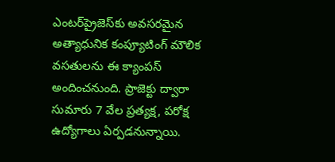ఎంటర్‌ప్రైజెస్‌కు అవసరమైన అత్యాధునిక కంప్యూటింగ్ మౌలిక వసతులను ఈ క్యాంపస్‌ అందించనుంది. ప్రాజెక్టు ద్వారా సుమారు 7 వేల ప్రత్యక్ష, పరోక్ష ఉద్యోగాలు ఏర్పడనున్నాయి.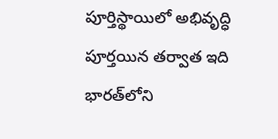పూర్తిస్థాయిలో అభివృద్ధి పూర్తయిన తర్వాత ఇది భారత్‌లోని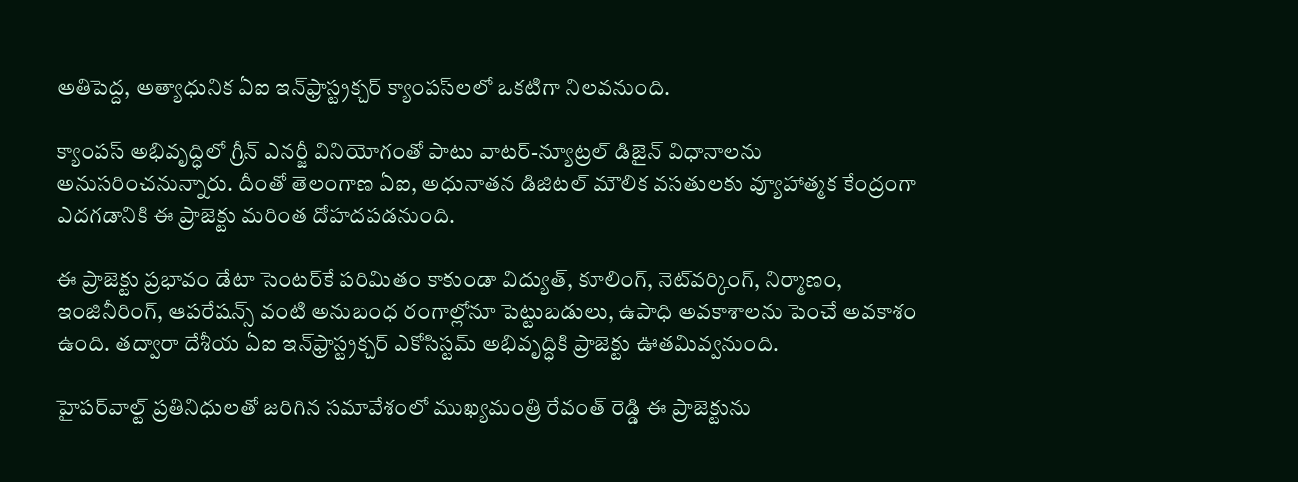అతిపెద్ద, అత్యాధునిక ఏఐ ఇన్‌ఫ్రాస్ట్రక్చర్ క్యాంపస్‌లలో ఒకటిగా నిలవనుంది.

క్యాంపస్‌ అభివృద్ధిలో గ్రీన్ ఎనర్జీ వినియోగంతో పాటు వాటర్-న్యూట్రల్ డిజైన్ విధానాలను అనుసరించనున్నారు. దీంతో తెలంగాణ ఏఐ, అధునాతన డిజిటల్ మౌలిక వసతులకు వ్యూహాత్మక కేంద్రంగా ఎదగడానికి ఈ ప్రాజెక్టు మరింత దోహదపడనుంది.

ఈ ప్రాజెక్టు ప్రభావం డేటా సెంటర్‌కే పరిమితం కాకుండా విద్యుత్, కూలింగ్, నెట్‌వర్కింగ్, నిర్మాణం, ఇంజినీరింగ్, ఆపరేషన్స్ వంటి అనుబంధ రంగాల్లోనూ పెట్టుబడులు, ఉపాధి అవకాశాలను పెంచే అవకాశం ఉంది. తద్వారా దేశీయ ఏఐ ఇన్‌ఫ్రాస్ట్రక్చర్‌ ఎకోసిస్టమ్‌ అభివృద్ధికి ప్రాజెక్టు ఊతమివ్వనుంది.

హైపర్‌వాల్ట్‌ ప్రతినిధులతో జరిగిన సమావేశంలో ముఖ్యమంత్రి రేవంత్ రెడ్డి ఈ ప్రాజెక్టును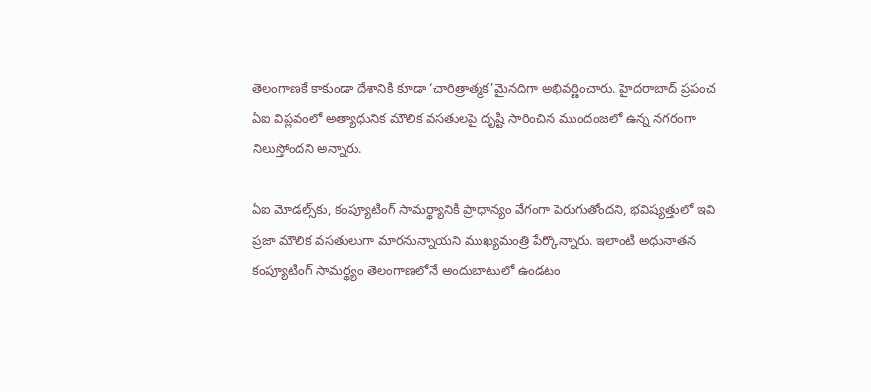తెలంగాణకే కాకుండా దేశానికి కూడా ‘చారిత్రాత్మక’మైనదిగా అభివర్ణించారు. హైదరాబాద్‌ ప్రపంచ ఏఐ విప్లవంలో అత్యాధునిక మౌలిక వసతులపై దృష్టి సారించిన ముందంజలో ఉన్న నగరంగా నిలుస్తోందని అన్నారు.

ఏఐ మోడల్స్‌కు, కంప్యూటింగ్ సామర్థ్యానికి ప్రాధాన్యం వేగంగా పెరుగుతోందని, భవిష్యత్తులో ఇవి ప్రజా మౌలిక వసతులుగా మారనున్నాయని ముఖ్యమంత్రి పేర్కొన్నారు. ఇలాంటి అధునాతన కంప్యూటింగ్ సామర్థ్యం తెలంగాణలోనే అందుబాటులో ఉండటం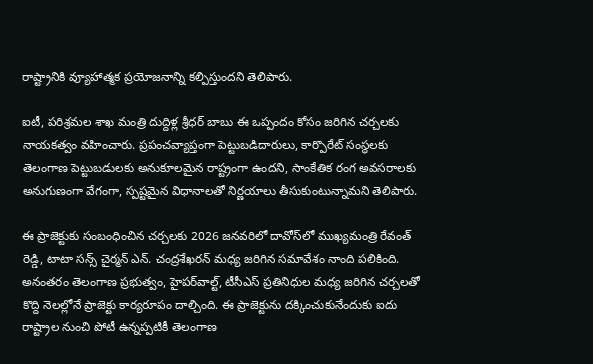రాష్ట్రానికి వ్యూహాత్మక ప్రయోజనాన్ని కల్పిస్తుందని తెలిపారు.

ఐటీ, పరిశ్రమల శాఖ మంత్రి దుద్దిళ్ల శ్రీధర్ బాబు ఈ ఒప్పందం కోసం జరిగిన చర్చలకు నాయకత్వం వహించారు. ప్రపంచవ్యాప్తంగా పెట్టుబడిదారులు, కార్పొరేట్ సంస్థలకు తెలంగాణ పెట్టుబడులకు అనుకూలమైన రాష్ట్రంగా ఉందని, సాంకేతిక రంగ అవసరాలకు అనుగుణంగా వేగంగా, స్పష్టమైన విధానాలతో నిర్ణయాలు తీసుకుంటున్నామని తెలిపారు.

ఈ ప్రాజెక్టుకు సంబంధించిన చర్చలకు 2026 జనవరిలో దావోస్‌లో ముఖ్యమంత్రి రేవంత్ రెడ్డి, టాటా సన్స్ చైర్మన్ ఎన్. చంద్రశేఖరన్ మధ్య జరిగిన సమావేశం నాంది పలికింది. అనంతరం తెలంగాణ ప్రభుత్వం, హైపర్‌వాల్ట్‌, టీసీఎస్‌ ప్రతినిధుల మధ్య జరిగిన చర్చలతో కొద్ది నెలల్లోనే ప్రాజెక్టు కార్యరూపం దాల్చింది. ఈ ప్రాజెక్టును దక్కించుకునేందుకు ఐదు రాష్ట్రాల నుంచి పోటీ ఉన్నప్పటికీ తెలంగాణ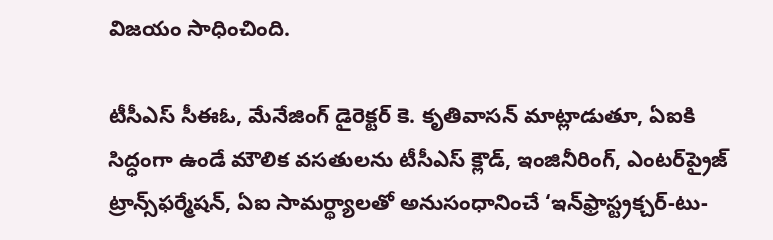విజయం సాధించింది.

టీసీఎస్‌ సీఈఓ, మేనేజింగ్ డైరెక్టర్ కె. కృతివాసన్ మాట్లాడుతూ, ఏఐకి సిద్ధంగా ఉండే మౌలిక వసతులను టీసీఎస్ క్లౌడ్‌, ఇంజినీరింగ్‌, ఎంటర్‌ప్రైజ్‌ ట్రాన్స్‌ఫర్మేషన్‌, ఏఐ సామర్థ్యాలతో అనుసంధానించే ‘ఇన్‌ఫ్రాస్ట్రక్చర్-టు-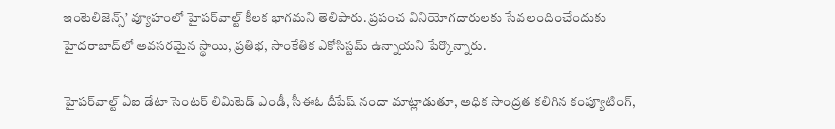ఇంటెలిజెన్స్’ వ్యూహంలో హైపర్‌వాల్ట్ కీలక భాగమని తెలిపారు. ప్రపంచ వినియోగదారులకు సేవలందించేందుకు హైదరాబాద్‌లో అవసరమైన స్థాయి, ప్రతిభ, సాంకేతిక ఎకోసిస్టమ్‌ ఉన్నాయని పేర్కొన్నారు.

హైపర్‌వాల్ట్‌ ఏఐ డేటా సెంటర్ లిమిటెడ్‌ ఎండీ, సీఈఓ దీపేష్ నందా మాట్లాడుతూ, అధిక సాంద్రత కలిగిన కంప్యూటింగ్‌,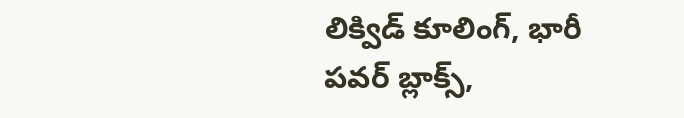లిక్విడ్ కూలింగ్‌, భారీ పవర్ బ్లాక్స్‌,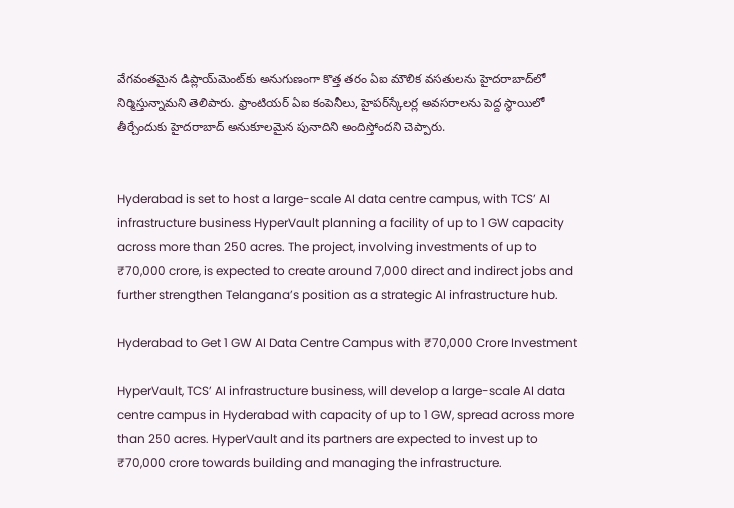వేగవంతమైన డిప్లాయ్‌మెంట్‌కు అనుగుణంగా కొత్త తరం ఏఐ మౌలిక వసతులను హైదరాబాద్‌లో నిర్మిస్తున్నామని తెలిపారు. ఫ్రాంటియర్ ఏఐ కంపెనీలు, హైపర్‌స్కేలర్ల అవసరాలను పెద్ద స్థాయిలో తీర్చేందుకు హైదరాబాద్‌ అనుకూలమైన పునాదిని అందిస్తోందని చెప్పారు.


Hyderabad is set to host a large-scale AI data centre campus, with TCS’ AI infrastructure business HyperVault planning a facility of up to 1 GW capacity across more than 250 acres. The project, involving investments of up to ₹70,000 crore, is expected to create around 7,000 direct and indirect jobs and further strengthen Telangana’s position as a strategic AI infrastructure hub.

Hyderabad to Get 1 GW AI Data Centre Campus with ₹70,000 Crore Investment

HyperVault, TCS’ AI infrastructure business, will develop a large-scale AI data centre campus in Hyderabad with capacity of up to 1 GW, spread across more than 250 acres. HyperVault and its partners are expected to invest up to ₹70,000 crore towards building and managing the infrastructure.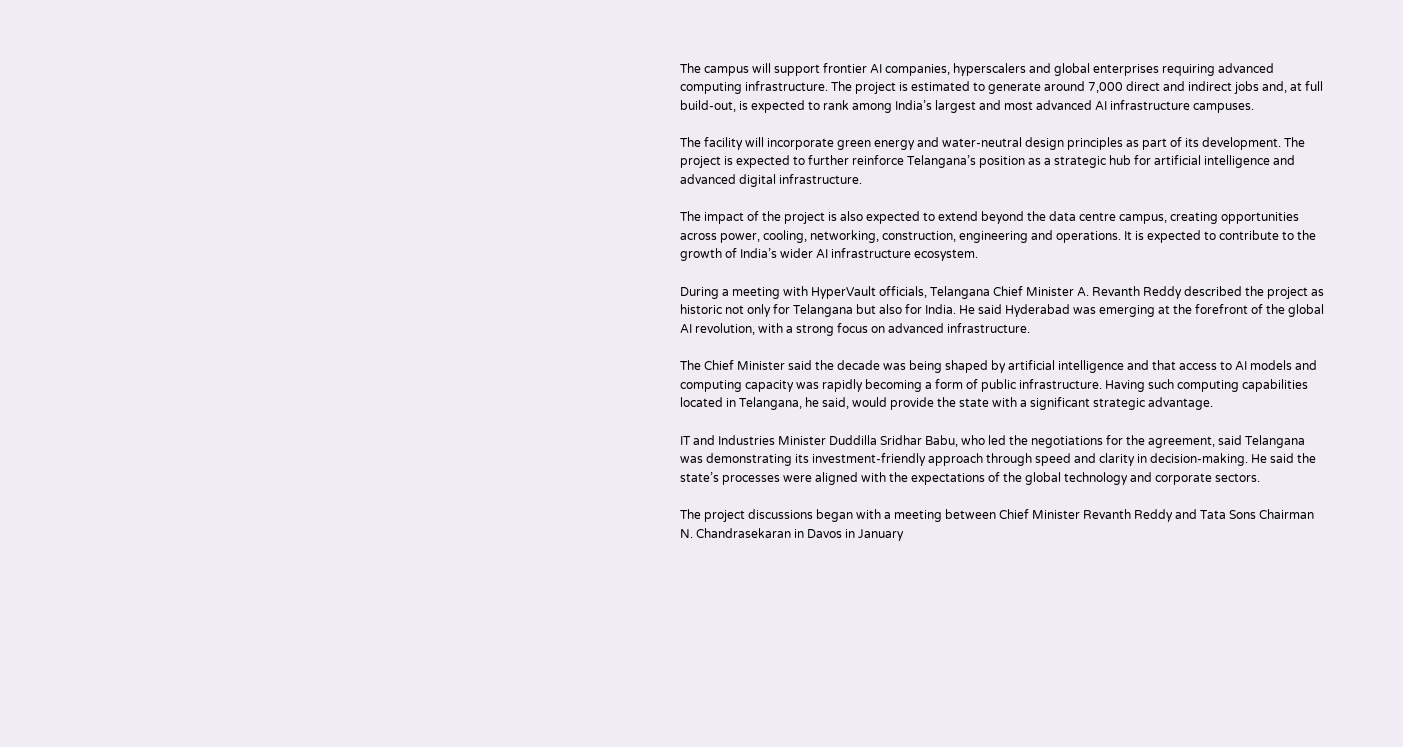The campus will support frontier AI companies, hyperscalers and global enterprises requiring advanced computing infrastructure. The project is estimated to generate around 7,000 direct and indirect jobs and, at full build-out, is expected to rank among India’s largest and most advanced AI infrastructure campuses.

The facility will incorporate green energy and water-neutral design principles as part of its development. The project is expected to further reinforce Telangana’s position as a strategic hub for artificial intelligence and advanced digital infrastructure.

The impact of the project is also expected to extend beyond the data centre campus, creating opportunities across power, cooling, networking, construction, engineering and operations. It is expected to contribute to the growth of India’s wider AI infrastructure ecosystem.

During a meeting with HyperVault officials, Telangana Chief Minister A. Revanth Reddy described the project as historic not only for Telangana but also for India. He said Hyderabad was emerging at the forefront of the global AI revolution, with a strong focus on advanced infrastructure.

The Chief Minister said the decade was being shaped by artificial intelligence and that access to AI models and computing capacity was rapidly becoming a form of public infrastructure. Having such computing capabilities located in Telangana, he said, would provide the state with a significant strategic advantage.

IT and Industries Minister Duddilla Sridhar Babu, who led the negotiations for the agreement, said Telangana was demonstrating its investment-friendly approach through speed and clarity in decision-making. He said the state’s processes were aligned with the expectations of the global technology and corporate sectors.

The project discussions began with a meeting between Chief Minister Revanth Reddy and Tata Sons Chairman N. Chandrasekaran in Davos in January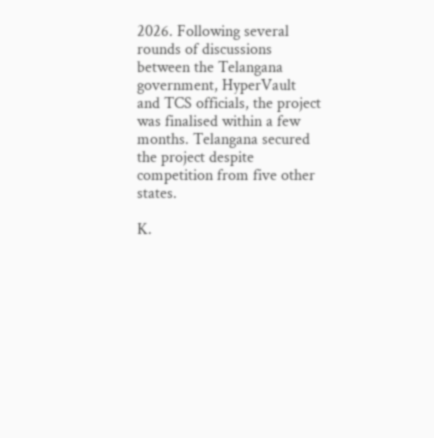2026. Following several rounds of discussions between the Telangana government, HyperVault and TCS officials, the project was finalised within a few months. Telangana secured the project despite competition from five other states.

K.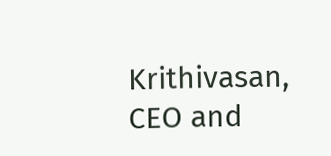Krithivasan, CEO and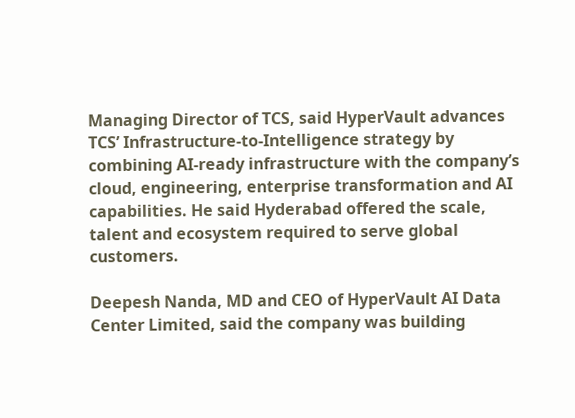Managing Director of TCS, said HyperVault advances TCS’ Infrastructure-to-Intelligence strategy by combining AI-ready infrastructure with the company’s cloud, engineering, enterprise transformation and AI capabilities. He said Hyderabad offered the scale, talent and ecosystem required to serve global customers.

Deepesh Nanda, MD and CEO of HyperVault AI Data Center Limited, said the company was building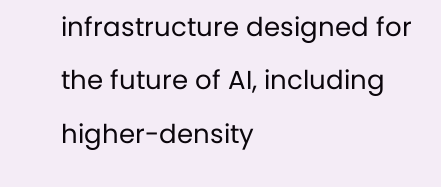infrastructure designed for the future of AI, including higher-density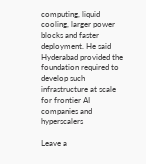computing, liquid cooling, larger power blocks and faster deployment. He said Hyderabad provided the foundation required to develop such infrastructure at scale for frontier AI companies and hyperscalers

Leave a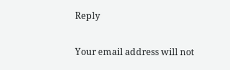Reply

Your email address will not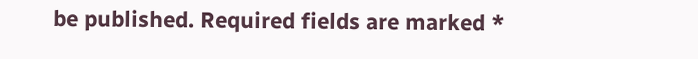be published. Required fields are marked *